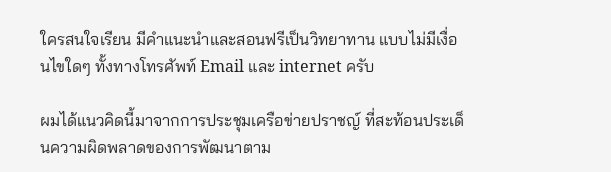ใครสนใจเรียน มีคำแนะนำและสอนฟรีเป็นวิทยาทาน แบบไม่มีเงื่อนไขใดๆ ทั้งทางโทรศัพท์ Email และ internet ครับ

ผมได้แนวคิดนี้มาจากการประชุมเครือข่ายปราชญ์ ที่สะท้อนประเด็นความผิดพลาดของการพัฒนาตาม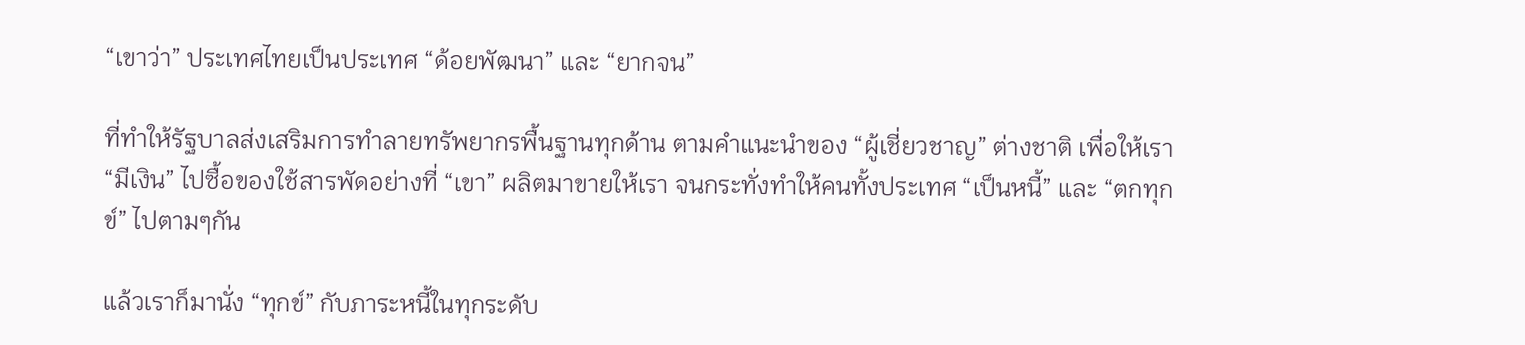“เขาว่า” ประเทศไทยเป็นประเทศ “ด้อยพัฒนา” และ “ยากจน”

ที่ทำให้รัฐบาลส่งเสริมการทำลายทรัพยากรพื้นฐานทุกด้าน ตามคำแนะนำของ “ผู้เชี่ยวชาญ” ต่างชาติ เพื่อให้เรา “มีเงิน” ไปซื้อของใช้สารพัดอย่างที่ “เขา” ผลิตมาขายให้เรา จนกระทั่งทำให้คนทั้งประเทศ “เป็นหนี้” และ “ตกทุกข์” ไปตามๆกัน

แล้วเราก็มานั่ง “ทุกข์” กับภาระหนี้ในทุกระดับ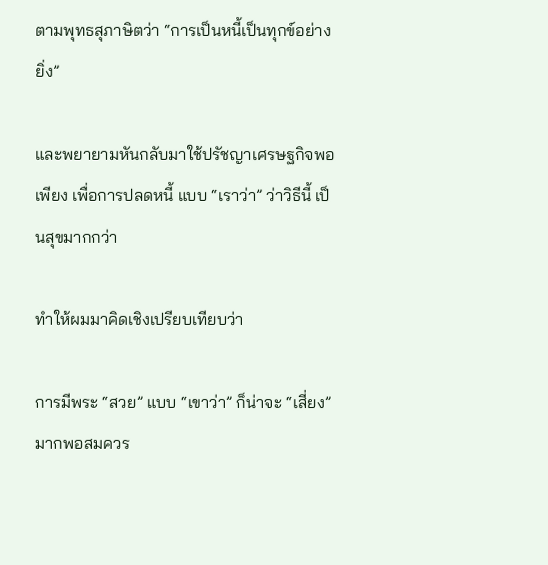ตามพุทธสุภาษิตว่า “การเป็นหนี้เป็นทุกข์อย่างยิ่ง”

และพยายามหันกลับมาใช้ปรัชญาเศรษฐกิจพอเพียง เพื่อการปลดหนี้ แบบ “เราว่า” ว่าวิธีนี้ เป็นสุขมากกว่า

ทำให้ผมมาคิดเชิงเปรียบเทียบว่า

การมีพระ “สวย” แบบ “เขาว่า” ก็น่าจะ “เสี่ยง”มากพอสมควร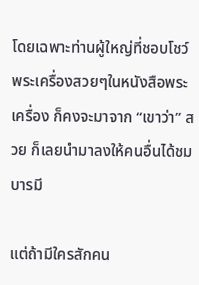โดยเฉพาะท่านผู้ใหญ่ที่ชอบโชว์พระเครื่องสวยๆในหนังสือพระเครื่อง ก็คงจะมาจาก “เขาว่า” สวย ก็เลยนำมาลงให้คนอื่นได้ชมบารมี

แต่ถ้ามีใครสักคน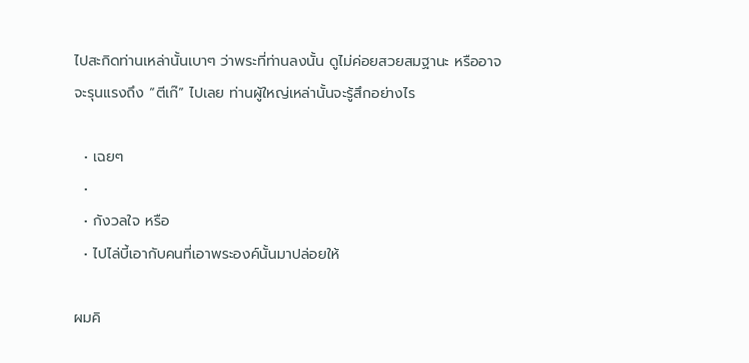ไปสะกิดท่านเหล่านั้นเบาๆ ว่าพระที่ท่านลงนั้น ดูไม่ค่อยสวยสมฐานะ หรืออาจจะรุนแรงถึง “ตีเก๊” ไปเลย ท่านผู้ใหญ่เหล่านั้นจะรู้สึกอย่างไร

  • เฉยๆ
  •
  • กังวลใจ หรือ
  • ไปไล่บี้เอากับคนที่เอาพระองค์นั้นมาปล่อยให้

ผมคิ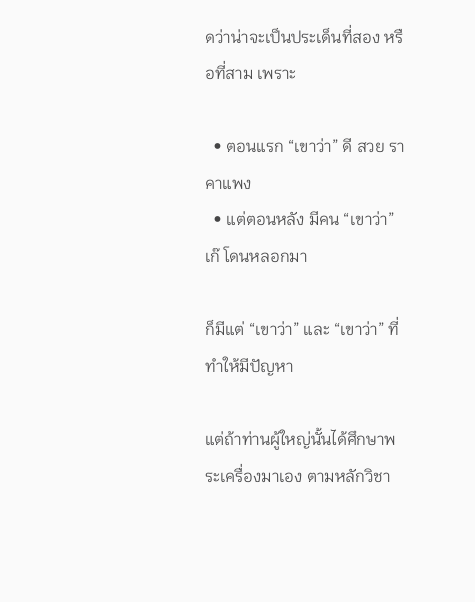ดว่าน่าจะเป็นประเด็นที่สอง หรือที่สาม เพราะ

  • ตอนแรก “เขาว่า” ดี สวย ราคาแพง
  • แต่ตอนหลัง มีคน “เขาว่า” เก๊ โดนหลอกมา

ก็มีแต่ “เขาว่า” และ “เขาว่า” ที่ทำให้มีปัญหา

แต่ถ้าท่านผู้ใหญ่นั้นได้ศึกษาพระเครื่องมาเอง ตามหลักวิชา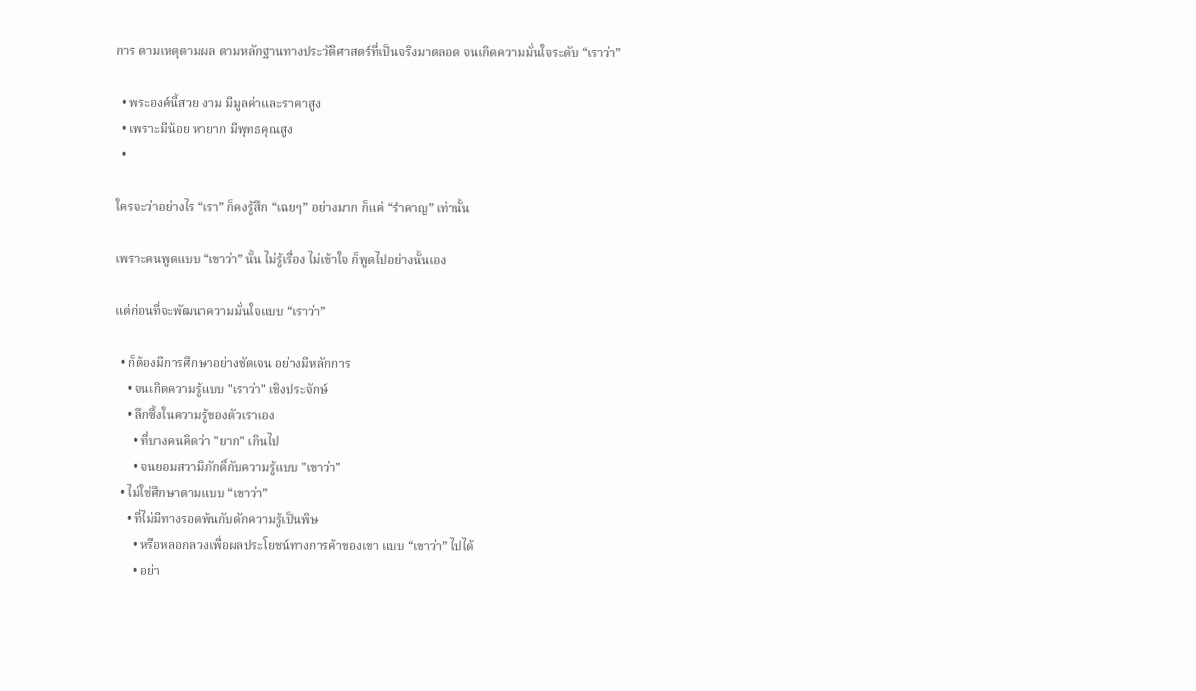การ ตามเหตุตามผล ตามหลักฐานทางประวัติศาสตร์ที่เป็นจริงมาตลอด จนเกิดความมั่นใจระดับ “เราว่า”

  • พระองค์นี้สวย งาม มีมูลค่าและราคาสูง
  • เพราะมีน้อย หายาก มีพุทธคุณสูง
  •

ใครจะว่าอย่างไร “เรา” ก็คงรู้สึก “เฉยๆ” อย่างมาก ก็แค่ “รำคาญ” เท่านั้น

เพราะคนพูดแบบ “เขาว่า” นั้น ไม่รู้เรื่อง ไม่เข้าใจ ก็พูดไปอย่างนั้นเอง

แต่ก่อนที่จะพัฒนาความมั่นใจแบบ “เราว่า”

  • ก็ต้องมีการศึกษาอย่างชัดเจน อย่างมีหลักการ
    • จนเกิดความรู้แบบ "เราว่า" เชิงประจักษ์
    • ลึกซึ้งในความรู้ของตัวเราเอง
      • ที่บางคนคิดว่า "ยาก" เกินไป
      • จนยอมสวามิภักดิ์กับความรู้แบบ "เขาว่า"
  • ไม่ใช่ศึกษาตามแบบ “เขาว่า”
    • ที่ไม่มีทางรอดพ้นกับดักความรู้เป็นพิษ
      • หรือหลอกลวงเพื่อผลประโยชน์ทางการค้าของเขา แบบ “เขาว่า” ไปได้
      • อย่า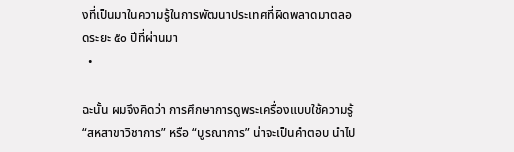งที่เป็นมาในความรู้ในการพัฒนาประเทศที่ผิดพลาดมาตลอดระยะ ๕๐ ปีที่ผ่านมา
  •

ฉะนั้น ผมจึงคิดว่า การศึกษาการดูพระเครื่องแบบใช้ความรู้ “สหสาขาวิชาการ” หรือ “บูรณาการ” น่าจะเป็นคำตอบ นำไป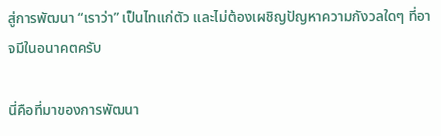สู่การพัฒนา “เราว่า” เป็นไทแก่ตัว และไม่ต้องเผชิญปัญหาความกังวลใดๆ ที่อาจมีในอนาคตครับ

นี่คือที่มาของการพัฒนา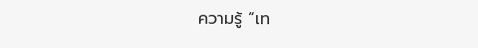ความรู้ “เท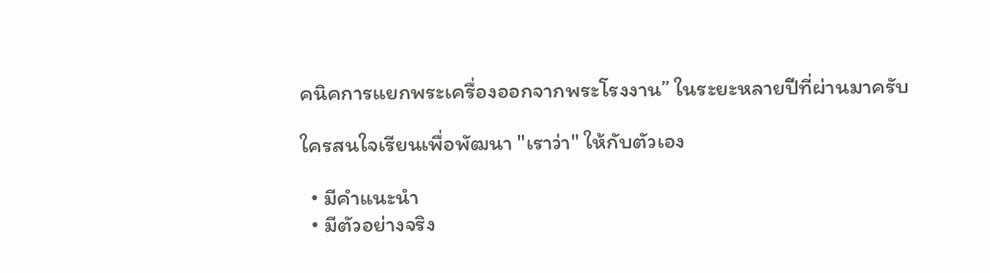คนิคการแยกพระเครื่องออกจากพระโรงงาน” ในระยะหลายปีที่ผ่านมาครับ

ใครสนใจเรียนเพื่อพัฒนา "เราว่า" ให้กับตัวเอง

  • มีคำแนะนำ
  • มีตัวอย่างจริง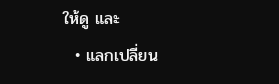ให้ดู และ
  • แลกเปลี่ยน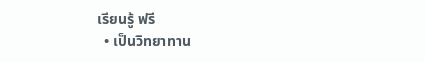เรียนรู้ ฟรี
  • เป็นวิทยาทาน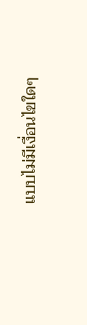แบบไม่มีเงื่อนไขใดๆ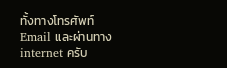ทั้งทางโทรศัพท์ Email และผ่านทาง internet ครับ